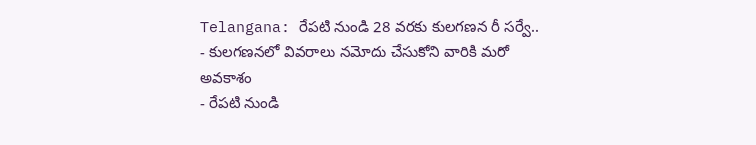Telangana: రేపటి నుండి 28 వరకు కులగణన రీ సర్వే..
- కులగణనలో వివరాలు నమోదు చేసుకోని వారికి మరో అవకాశం
- రేపటి నుండి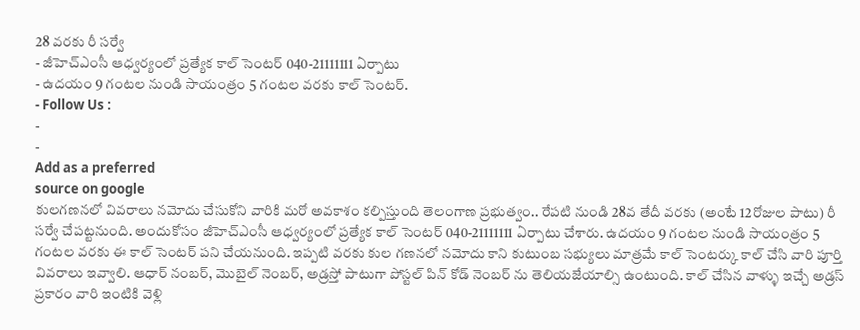28 వరకు రీ సర్వే
- జీహెచ్ఎంసీ ఆధ్వర్యంలో ప్రత్యేక కాల్ సెంటర్ 040-21111111 ఏర్పాటు
- ఉదయం 9 గంటల నుండి సాయంత్రం 5 గంటల వరకు కాల్ సెంటర్.
- Follow Us :
-
-
Add as a preferred
source on google
కులగణనలో వివరాలు నమోదు చేసుకోని వారికి మరో అవకాశం కల్పిస్తుంది తెలంగాణ ప్రభుత్వం.. రేపటి నుండి 28వ తేదీ వరకు (అంటే 12రోజుల పాటు) రీ సర్వే చేపట్టనుంది. అందుకోసం జీహెచ్ఎంసీ ఆధ్వర్యంలో ప్రత్యేక కాల్ సెంటర్ 040-21111111 ఏర్పాటు చేశారు. ఉదయం 9 గంటల నుండి సాయంత్రం 5 గంటల వరకు ఈ కాల్ సెంటర్ పని చేయనుంది. ఇప్పటి వరకు కుల గణనలో నమోదు కాని కుటుంబ సభ్యులు మాత్రమే కాల్ సెంటర్కు కాల్ చేసి వారి పూర్తి వివరాలు ఇవ్వాలి. ఆధార్ నంబర్, మొబైల్ నెంబర్, అడ్రస్తో పాటుగా పోస్టల్ పిన్ కోడ్ నెంబర్ ను తెలియజేయాల్సి ఉంటుంది. కాల్ చేసిన వాళ్ళు ఇచ్చే అడ్రస్ ప్రకారం వారి ఇంటికి వెళ్లి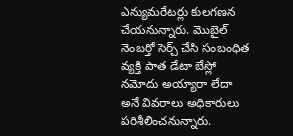ఎన్యుమరేటర్లు కులగణన చేయనున్నారు. మొబైల్ నెంబర్తో సెర్చ్ చేసి సంబంధిత వ్యక్తి పాత డేటా బేస్లో నమోదు అయ్యారా లేదా అనే వివరాలు అధికారులు పరిశీలించనున్నారు.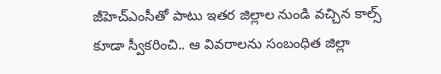జీహెచ్ఎంసీతో పాటు ఇతర జిల్లాల నుండి వచ్చిన కాల్స్ కూడా స్వీకరించి.. ఆ వివరాలను సంబంధిత జిల్లా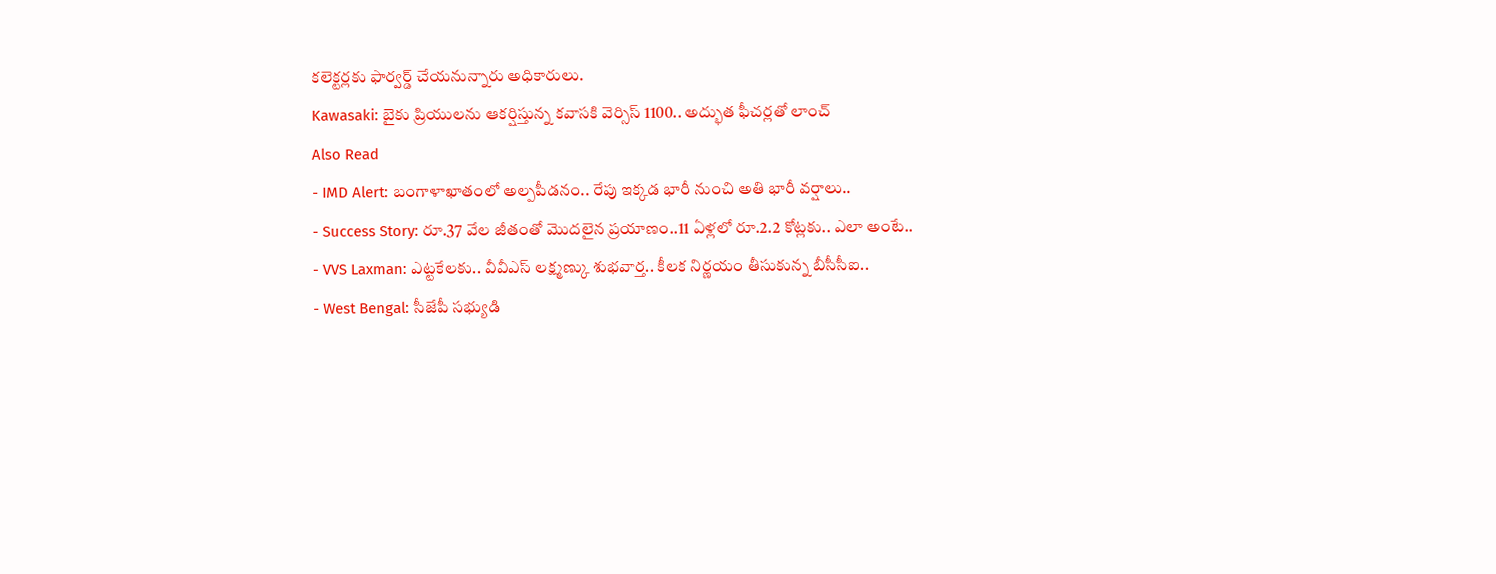కలెక్టర్లకు ఫార్వర్డ్ చేయనున్నారు అధికారులు.
Kawasaki: బైకు ప్రియులను ఆకర్షిస్తున్న కవాసకి వెర్సిస్ 1100.. అద్భుత ఫీచర్లతో లాంచ్
Also Read
- IMD Alert: బంగాళాఖాతంలో అల్పపీడనం.. రేపు ఇక్కడ భారీ నుంచి అతి భారీ వర్షాలు..
- Success Story: రూ.37 వేల జీతంతో మొదలైన ప్రయాణం..11 ఏళ్లలో రూ.2.2 కోట్లకు.. ఎలా అంటే..
- VVS Laxman: ఎట్టకేలకు.. వీవీఎస్ లక్ష్మణ్కు శుభవార్త.. కీలక నిర్ణయం తీసుకున్న బీసీసీఐ..
- West Bengal: సీజేపీ సభ్యుడి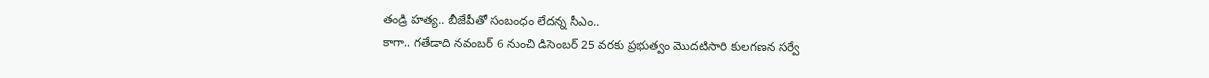తండ్రి హత్య.. బీజేపీతో సంబంధం లేదన్న సీఎం..
కాగా.. గతేడాది నవంబర్ 6 నుంచి డిసెంబర్ 25 వరకు ప్రభుత్వం మొదటిసారి కులగణన సర్వే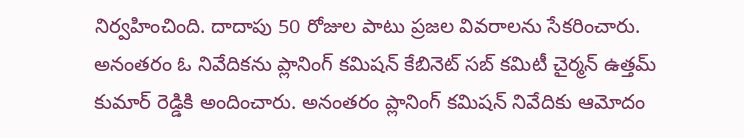నిర్వహించింది. దాదాపు 50 రోజుల పాటు ప్రజల వివరాలను సేకరించారు. అనంతరం ఓ నివేదికను ప్లానింగ్ కమిషన్ కేబినెట్ సబ్ కమిటీ చైర్మన్ ఉత్తమ్ కుమార్ రెడ్డికి అందించారు. అనంతరం ప్లానింగ్ కమిషన్ నివేదికు ఆమోదం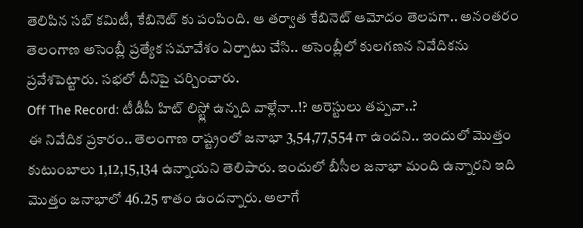తెలిపిన సబ్ కమిటీ, కేబినెట్ కు పంపింది. ఆ తర్వాత కేబినెట్ ఆమోదం తెలపగా.. అనంతరం తెలంగాణ అసెంబ్లీ ప్రత్యేక సమావేశం ఏర్పాటు చేసి.. అసెంబ్లీలో కులగణన నివేదికను ప్రవేశపెట్టారు. సభలో దీనిపై చర్చించారు.
Off The Record: టీడీపీ హిట్ లిస్ట్లో ఉన్నది వాళ్లేనా..!? అరెస్టులు తప్పవా..?
ఈ నివేదిక ప్రకారం.. తెలంగాణ రాష్ట్రంలో జనాభా 3,54,77,554 గా ఉందని.. ఇందులో మొత్తం కుటుంబాలు 1,12,15,134 ఉన్నాయని తెలిపారు. ఇందులో బీసీల జనాభా మంది ఉన్నారని ఇది మొత్తం జనాభాలో 46.25 శాతం ఉందన్నారు. అలాగే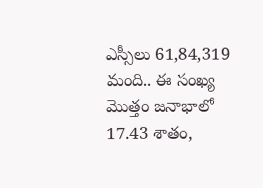ఎస్సీలు 61,84,319 మంది.. ఈ సంఖ్య మొత్తం జనాభాలో 17.43 శాతం,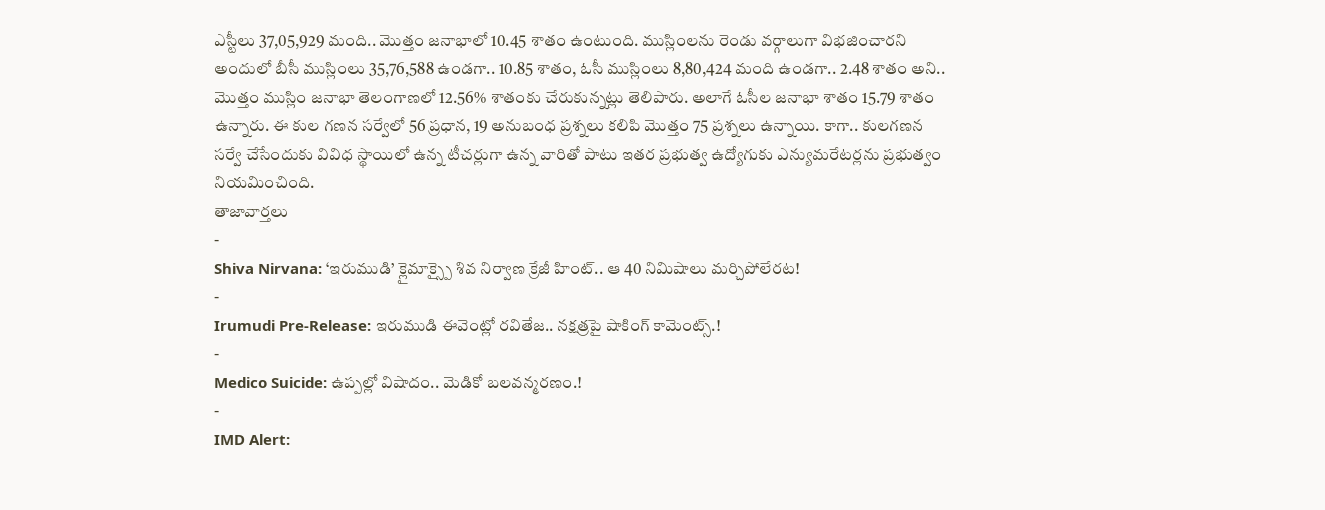ఎస్టీలు 37,05,929 మంది.. మొత్తం జనాభాలో 10.45 శాతం ఉంటుంది. ముస్లింలను రెండు వర్గాలుగా విభజించారని అందులో బీసీ ముస్లింలు 35,76,588 ఉండగా.. 10.85 శాతం, ఓసీ ముస్లింలు 8,80,424 మంది ఉండగా.. 2.48 శాతం అని.. మొత్తం ముస్లిం జనాభా తెలంగాణలో 12.56% శాతంకు చేరుకున్నట్లు తెలిపారు. అలాగే ఓసీల జనాభా శాతం 15.79 శాతం ఉన్నారు. ఈ కుల గణన సర్వేలో 56 ప్రధాన, 19 అనుబంధ ప్రశ్నలు కలిపి మొత్తం 75 ప్రశ్నలు ఉన్నాయి. కాగా.. కులగణన సర్వే చేసేందుకు వివిధ స్థాయిలో ఉన్న టీచర్లుగా ఉన్న వారితో పాటు ఇతర ప్రభుత్వ ఉద్యోగుకు ఎన్యుమరేటర్లను ప్రభుత్వం నియమించింది.
తాజావార్తలు
-
Shiva Nirvana: ‘ఇరుముడి’ క్లైమాక్స్పై శివ నిర్వాణ క్రేజీ హింట్.. ఆ 40 నిమిషాలు మర్చిపోలేరట!
-
Irumudi Pre-Release: ఇరుముడి ఈవెంట్లో రవితేజ.. నక్షత్రపై షాకింగ్ కామెంట్స్.!
-
Medico Suicide: ఉప్పల్లో విషాదం.. మెడికో బలవన్మరణం.!
-
IMD Alert: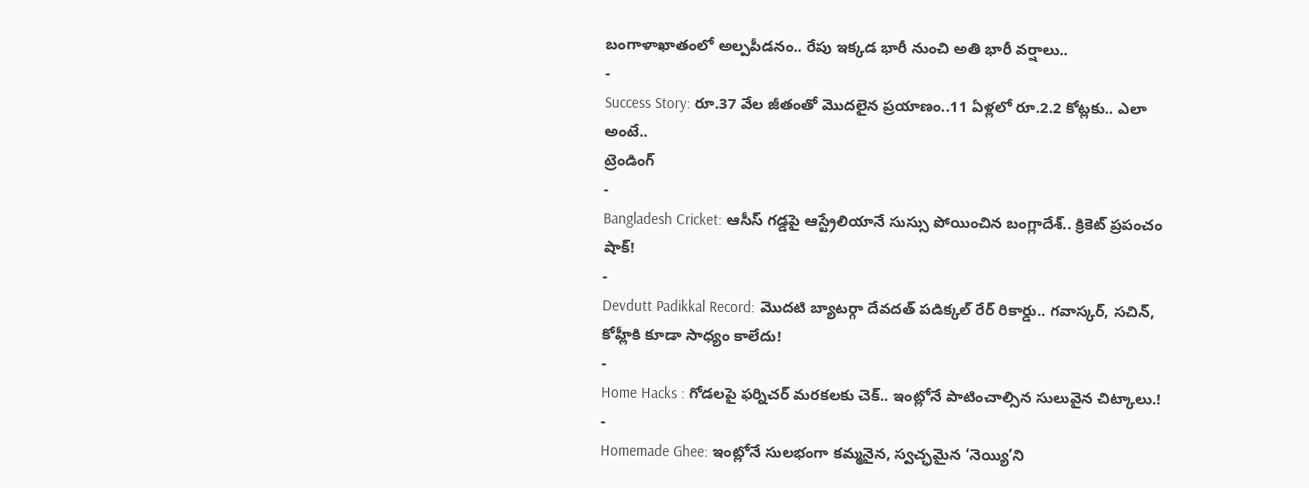బంగాళాఖాతంలో అల్పపీడనం.. రేపు ఇక్కడ భారీ నుంచి అతి భారీ వర్షాలు..
-
Success Story: రూ.37 వేల జీతంతో మొదలైన ప్రయాణం..11 ఏళ్లలో రూ.2.2 కోట్లకు.. ఎలా అంటే..
ట్రెండింగ్
-
Bangladesh Cricket: ఆసీస్ గడ్డపై ఆస్ట్రేలియానే సుస్సు పోయించిన బంగ్లాదేశ్.. క్రికెట్ ప్రపంచం షాక్!
-
Devdutt Padikkal Record: మొదటి బ్యాటర్గా దేవదత్ పడిక్కల్ రేర్ రికార్డు.. గవాస్కర్, సచిన్, కోహ్లీకి కూడా సాధ్యం కాలేదు!
-
Home Hacks : గోడలపై ఫర్నిచర్ మరకలకు చెక్.. ఇంట్లోనే పాటించాల్సిన సులువైన చిట్కాలు.!
-
Homemade Ghee: ఇంట్లోనే సులభంగా కమ్మనైన, స్వచ్ఛమైన ‘నెయ్యి’ని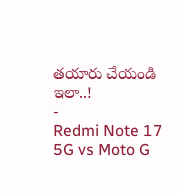తయారు చేయండి ఇలా..!
-
Redmi Note 17 5G vs Moto G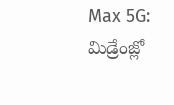Max 5G: మిడ్రేంజ్లో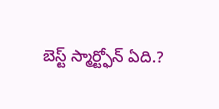బెస్ట్ స్మార్ట్ఫోన్ ఏది.?